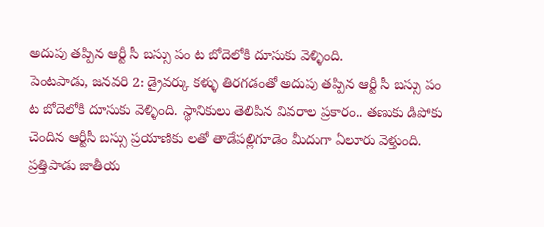అదుపు తప్పిన ఆర్టీ సీ బస్సు పం ట బోదెలోకి దూసుకు వెళ్ళింది.
పెంటపాడు, జనవరి 2: డ్రైవర్కు కళ్ళు తిరగడంతో అదుపు తప్పిన ఆర్టీ సీ బస్సు పం ట బోదెలోకి దూసుకు వెళ్ళింది. స్థానికులు తెలిపిన వివరాల ప్రకారం.. తణుకు డిపోకు చెందిన ఆర్టీసీ బస్సు ప్రయాణికు లతో తాడేపల్లిగూడెం మీదుగా ఏలూరు వెళ్తుంది. ప్రత్తిపాడు జాతీయ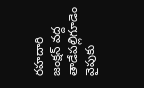రహదారి జంక్షన్ వద్ద తాడేపల్లిగూడెం వైపుకు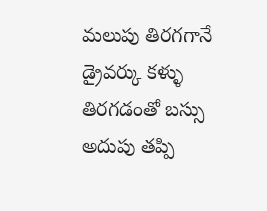మలుపు తిరగగానే డ్రైవర్కు కళ్ళు తిరగడంతో బస్సు అదుపు తప్పి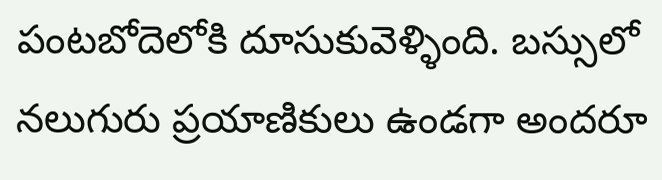పంటబోదెలోకి దూసుకువెళ్ళింది. బస్సులో నలుగురు ప్రయాణికులు ఉండగా అందరూ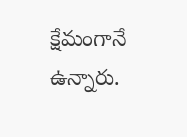క్షేమంగానే ఉన్నారు.